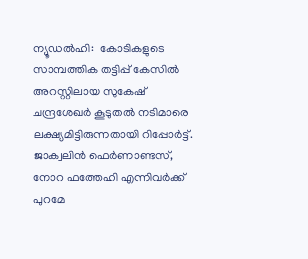ന്യൂഡല്‍ഹി:  കോടികളുടെ സാമ്പത്തിക തട്ടിപ്പ് കേസില്‍ അറസ്റ്റിലായ സുകേഷ് ചന്ദ്രശേഖര്‍ കൂടുതല്‍ നടിമാരെ ലക്ഷ്യമിട്ടിരുന്നതായി റിപ്പോര്‍ട്ട്. ജാക്വലിന്‍ ഫെര്‍ണാണ്ടസ്, നോറ ഫത്തേഹി എന്നിവര്‍ക്ക് പുറമേ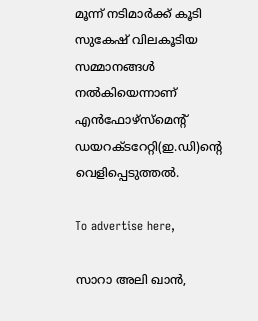മൂന്ന് നടിമാര്‍ക്ക് കൂടി സുകേഷ് വിലകൂടിയ സമ്മാനങ്ങള്‍ നല്‍കിയെന്നാണ് എന്‍ഫോഴ്‌സ്‌മെന്റ് ഡയറക്ടറേറ്റി(ഇ.ഡി)ന്റെ വെളിപ്പെടുത്തല്‍.

To advertise here,

സാറാ അലി ഖാന്‍,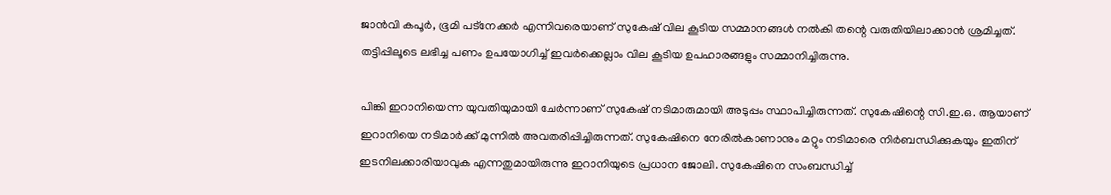ജാന്‍വി കപൂര്‍, ഭൂമി പട്‌നേക്കര്‍ എന്നിവരെയാണ് സുകേഷ് വില കൂടിയ സമ്മാനങ്ങള്‍ നല്‍കി തന്റെ വരുതിയിലാക്കാന്‍ ശ്രമിച്ചത്. തട്ടിപ്പിലൂടെ ലഭിച്ച പണം ഉപയോഗിച്ച് ഇവര്‍ക്കെല്ലാം വില കൂടിയ ഉപഹാരങ്ങളും സമ്മാനിച്ചിരുന്നു.

പിങ്കി ഇറാനിയെന്ന യുവതിയുമായി ചേര്‍ന്നാണ് സുകേഷ് നടിമാരുമായി അടുപ്പം സ്ഥാപിച്ചിരുന്നത്. സുകേഷിന്റെ സി.ഇ.ഒ. ആയാണ് ഇറാനിയെ നടിമാര്‍ക്ക് മുന്നില്‍ അവതരിപ്പിച്ചിരുന്നത്. സുകേഷിനെ നേരില്‍കാണാനും മറ്റും നടിമാരെ നിര്‍ബന്ധിക്കുകയും ഇതിന് ഇടനിലക്കാരിയാവുക എന്നതുമായിരുന്നു ഇറാനിയുടെ പ്രധാന ജോലി. സുകേഷിനെ സംബന്ധിച്ച്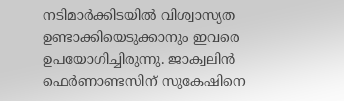നടിമാര്‍ക്കിടയില്‍ വിശ്വാസ്യത ഉണ്ടാക്കിയെടുക്കാനും ഇവരെ ഉപയോഗിച്ചിരുന്നു. ജാക്വലിന്‍ ഫെര്‍ണാണ്ടസിന് സുകേഷിനെ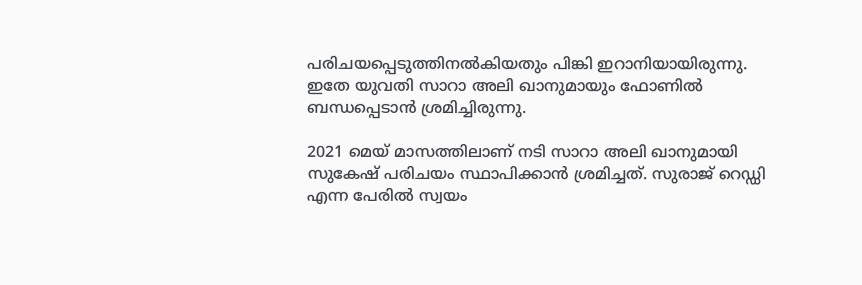പരിചയപ്പെടുത്തിനല്‍കിയതും പിങ്കി ഇറാനിയായിരുന്നു. ഇതേ യുവതി സാറാ അലി ഖാനുമായും ഫോണില്‍ ബന്ധപ്പെടാന്‍ ശ്രമിച്ചിരുന്നു.

2021 മെയ് മാസത്തിലാണ് നടി സാറാ അലി ഖാനുമായി സുകേഷ് പരിചയം സ്ഥാപിക്കാന്‍ ശ്രമിച്ചത്. സുരാജ് റെഡ്ഡി എന്ന പേരില്‍ സ്വയം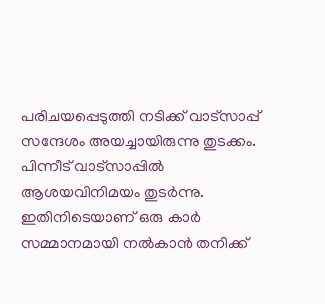പരിചയപ്പെടുത്തി നടിക്ക് വാട്‌സാപ്പ് സന്ദേശം അയച്ചായിരുന്നു തുടക്കം. പിന്നീട് വാട്‌സാപ്പില്‍ ആശയവിനിമയം തുടര്‍ന്നു. ഇതിനിടെയാണ് ഒരു കാര്‍ സമ്മാനമായി നല്‍കാന്‍ തനിക്ക്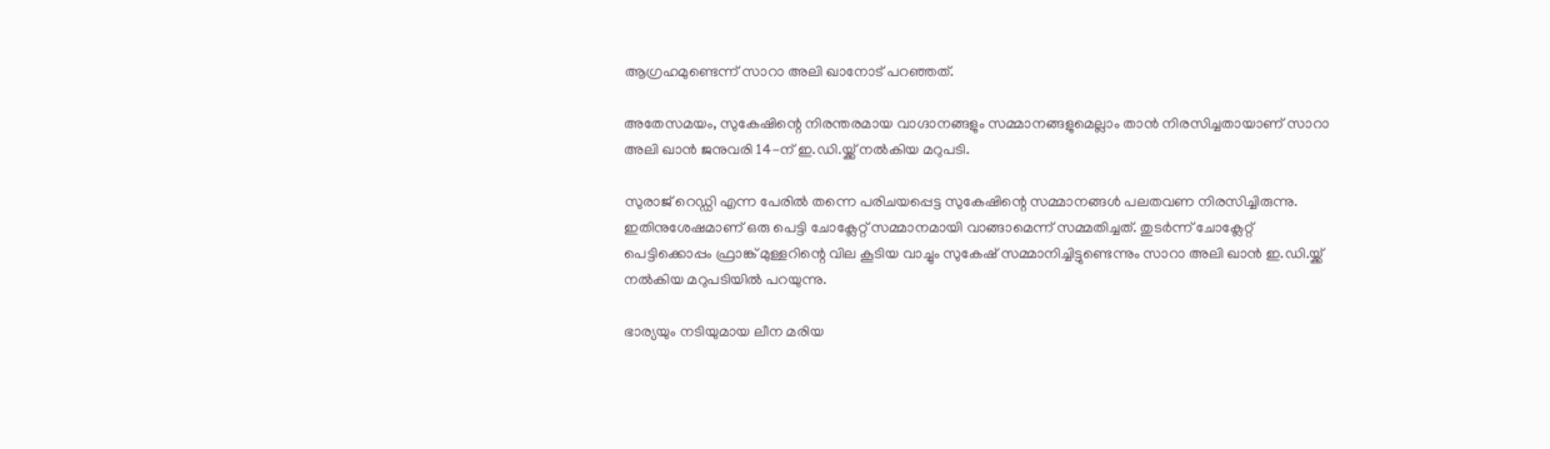ആഗ്രഹമുണ്ടെന്ന് സാറാ അലി ഖാനോട് പറഞ്ഞത്.

അതേസമയം, സുകേഷിന്റെ നിരന്തരമായ വാഗ്ദാനങ്ങളും സമ്മാനങ്ങളുമെല്ലാം താന്‍ നിരസിച്ചതായാണ് സാറാ അലി ഖാന്‍ ജനുവരി 14-ന് ഇ.ഡി.യ്ക്ക് നല്‍കിയ മറുപടി.

സുരാജ് റെഡ്ഡി എന്ന പേരില്‍ തന്നെ പരിചയപ്പെട്ട സുകേഷിന്റെ സമ്മാനങ്ങള്‍ പലതവണ നിരസിച്ചിരുന്നു. ഇതിനുശേഷമാണ് ഒരു പെട്ടി ചോക്ലേറ്റ് സമ്മാനമായി വാങ്ങാമെന്ന് സമ്മതിച്ചത്. തുടര്‍ന്ന് ചോക്ലേറ്റ് പെട്ടിക്കൊപ്പം ഫ്രാങ്ക് മുള്ളറിന്റെ വില കൂടിയ വാച്ചും സുകേഷ് സമ്മാനിച്ചിട്ടുണ്ടെന്നും സാറാ അലി ഖാന്‍ ഇ.ഡി.യ്ക്ക് നല്‍കിയ മറുപടിയില്‍ പറയുന്നു.

ഭാര്യയും നടിയുമായ ലീന മരിയ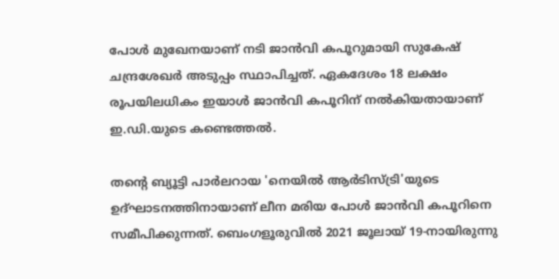പോള്‍ മുഖേനയാണ് നടി ജാന്‍വി കപൂറുമായി സുകേഷ് ചന്ദ്രശേഖര്‍ അടുപ്പം സ്ഥാപിച്ചത്. ഏകദേശം 18 ലക്ഷം രൂപയിലധികം ഇയാള്‍ ജാന്‍വി കപൂറിന് നല്‍കിയതായാണ് ഇ.ഡി.യുടെ കണ്ടെത്തല്‍.

തന്റെ ബ്യൂട്ടി പാര്‍ലറായ 'നെയില്‍ ആര്‍ടിസ്ട്രി'യുടെ ഉദ്ഘാടനത്തിനായാണ് ലീന മരിയ പോള്‍ ജാന്‍വി കപൂറിനെ സമീപിക്കുന്നത്. ബെംഗളൂരുവില്‍ 2021 ജൂലായ് 19-നായിരുന്നു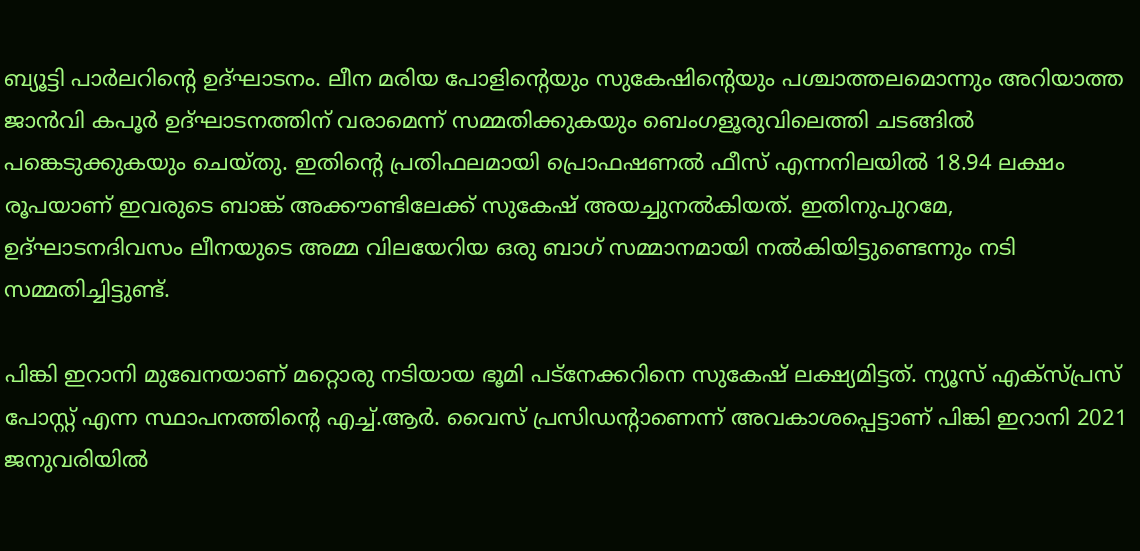ബ്യൂട്ടി പാര്‍ലറിന്റെ ഉദ്ഘാടനം. ലീന മരിയ പോളിന്റെയും സുകേഷിന്റെയും പശ്ചാത്തലമൊന്നും അറിയാത്ത ജാന്‍വി കപൂര്‍ ഉദ്ഘാടനത്തിന് വരാമെന്ന് സമ്മതിക്കുകയും ബെംഗളൂരുവിലെത്തി ചടങ്ങില്‍ പങ്കെടുക്കുകയും ചെയ്തു. ഇതിന്റെ പ്രതിഫലമായി പ്രൊഫഷണല്‍ ഫീസ് എന്നനിലയില്‍ 18.94 ലക്ഷം രൂപയാണ് ഇവരുടെ ബാങ്ക് അക്കൗണ്ടിലേക്ക് സുകേഷ് അയച്ചുനല്‍കിയത്. ഇതിനുപുറമേ, ഉദ്ഘാടനദിവസം ലീനയുടെ അമ്മ വിലയേറിയ ഒരു ബാഗ് സമ്മാനമായി നല്‍കിയിട്ടുണ്ടെന്നും നടി സമ്മതിച്ചിട്ടുണ്ട്.

പിങ്കി ഇറാനി മുഖേനയാണ് മറ്റൊരു നടിയായ ഭൂമി പട്‌നേക്കറിനെ സുകേഷ് ലക്ഷ്യമിട്ടത്. ന്യൂസ് എക്‌സ്പ്രസ് പോസ്റ്റ് എന്ന സ്ഥാപനത്തിന്റെ എച്ച്.ആര്‍. വൈസ് പ്രസിഡന്റാണെന്ന് അവകാശപ്പെട്ടാണ് പിങ്കി ഇറാനി 2021 ജനുവരിയില്‍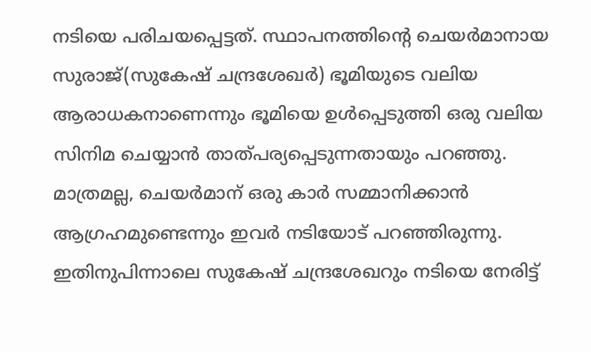നടിയെ പരിചയപ്പെട്ടത്. സ്ഥാപനത്തിന്റെ ചെയര്‍മാനായ സുരാജ്(സുകേഷ് ചന്ദ്രശേഖര്‍) ഭൂമിയുടെ വലിയ ആരാധകനാണെന്നും ഭൂമിയെ ഉള്‍പ്പെടുത്തി ഒരു വലിയ സിനിമ ചെയ്യാന്‍ താത്പര്യപ്പെടുന്നതായും പറഞ്ഞു. മാത്രമല്ല, ചെയര്‍മാന് ഒരു കാര്‍ സമ്മാനിക്കാന്‍ ആഗ്രഹമുണ്ടെന്നും ഇവര്‍ നടിയോട് പറഞ്ഞിരുന്നു. ഇതിനുപിന്നാലെ സുകേഷ് ചന്ദ്രശേഖറും നടിയെ നേരിട്ട്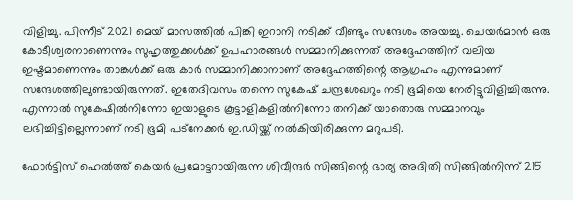വിളിച്ചു. പിന്നീട് 2021 മെയ് മാസത്തില്‍ പിങ്കി ഇറാനി നടിക്ക് വീണ്ടും സന്ദേശം അയച്ചു. ചെയര്‍മാന്‍ ഒരു കോടീശ്വരനാണെന്നും സുഹൃത്തുക്കള്‍ക്ക് ഉപഹാരങ്ങള്‍ സമ്മാനിക്കുന്നത് അദ്ദേഹത്തിന് വലിയ ഇഷ്ടമാണെന്നും താങ്കള്‍ക്ക് ഒരു കാര്‍ സമ്മാനിക്കാനാണ് അദ്ദേഹത്തിന്റെ ആഗ്രഹം എന്നുമാണ് സന്ദേശത്തിലുണ്ടായിരുന്നത്. ഇതേദിവസം തന്നെ സുകേഷ് ചന്ദ്രശേഖറും നടി ഭൂമിയെ നേരിട്ടുവിളിച്ചിരുന്നു. എന്നാല്‍ സുകേഷില്‍നിന്നോ ഇയാളുടെ കൂട്ടാളികളില്‍നിന്നോ തനിക്ക് യാതൊരു സമ്മാനവും ലഭിച്ചിട്ടില്ലെന്നാണ് നടി ഭൂമി പട്‌നേക്കര്‍ ഇ.ഡിയ്ക്ക് നല്‍കിയിരിക്കുന്ന മറുപടി.

ഫോര്‍ട്ടിസ് ഹെല്‍ത്ത് കെയര്‍ പ്രമോട്ടറായിരുന്ന ശിവീന്ദര്‍ സിങ്ങിന്റെ ഭാര്യ അദിതി സിങ്ങില്‍നിന്ന് 215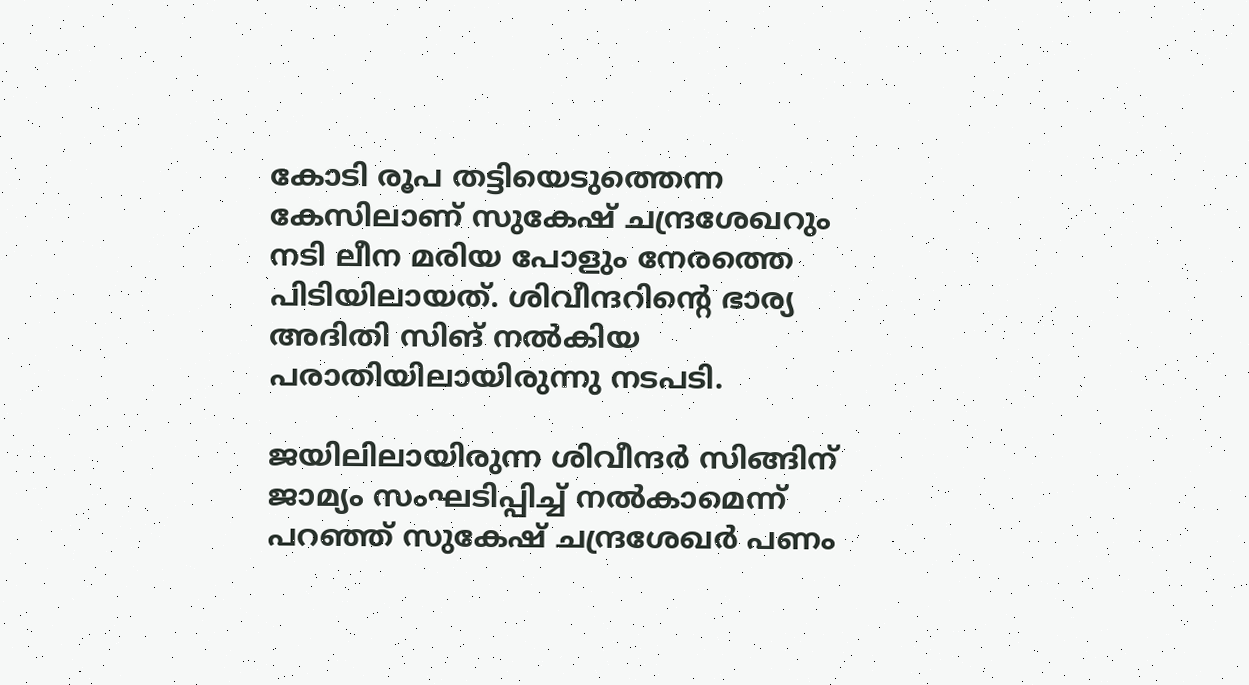കോടി രൂപ തട്ടിയെടുത്തെന്ന കേസിലാണ് സുകേഷ് ചന്ദ്രശേഖറും നടി ലീന മരിയ പോളും നേരത്തെ പിടിയിലായത്. ശിവീന്ദറിന്റെ ഭാര്യ അദിതി സിങ് നല്‍കിയ പരാതിയിലായിരുന്നു നടപടി.

ജയിലിലായിരുന്ന ശിവീന്ദര്‍ സിങ്ങിന് ജാമ്യം സംഘടിപ്പിച്ച് നല്‍കാമെന്ന് പറഞ്ഞ് സുകേഷ് ചന്ദ്രശേഖര്‍ പണം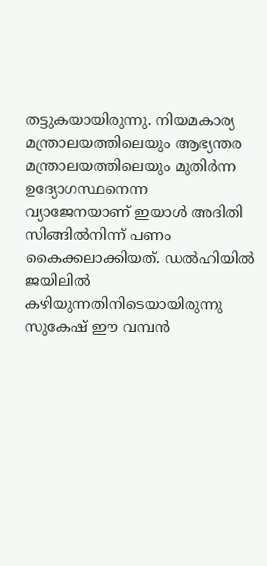തട്ടുകയായിരുന്നു. നിയമകാര്യ മന്ത്രാലയത്തിലെയും ആഭ്യന്തര മന്ത്രാലയത്തിലെയും മുതിര്‍ന്ന ഉദ്യോഗസ്ഥനെന്ന വ്യാജേനയാണ് ഇയാള്‍ അദിതി സിങ്ങില്‍നിന്ന് പണം കൈക്കലാക്കിയത്. ഡല്‍ഹിയില്‍ ജയിലില്‍ കഴിയുന്നതിനിടെയായിരുന്നു സുകേഷ് ഈ വമ്പന്‍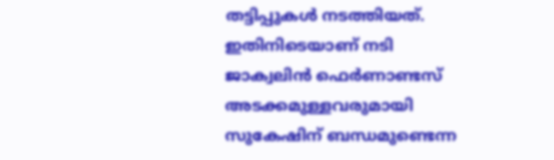തട്ടിപ്പുകള്‍ നടത്തിയത്. ഇതിനിടെയാണ് നടി ജാക്വലിന്‍ ഫെര്‍ണാണ്ടസ് അടക്കമുള്ളവരുമായി സുകേഷിന് ബന്ധമുണ്ടെന്ന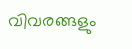വിവരങ്ങളും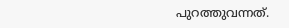പുറത്തുവന്നത്.